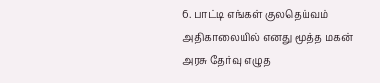6. பாட்டி எங்கள் குலதெய்வம் அதிகாலையில் எனது மூத்த மகன் அரசு தேர்வு எழுத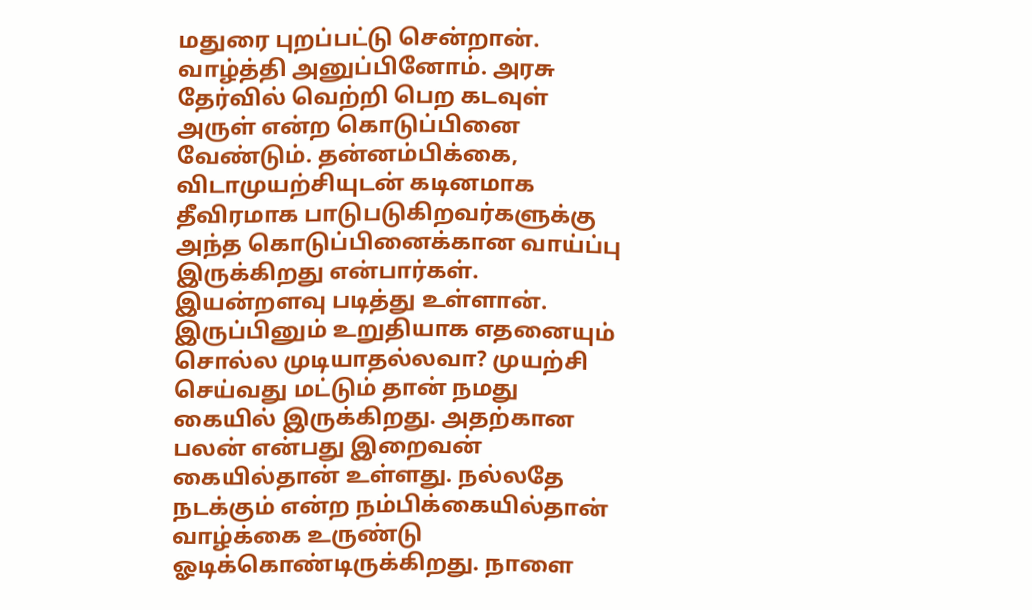மதுரை புறப்பட்டு சென்றான். வாழ்த்தி அனுப்பினோம். அரசு தேர்வில் வெற்றி பெற கடவுள் அருள் என்ற கொடுப்பினை வேண்டும். தன்னம்பிக்கை, விடாமுயற்சியுடன் கடினமாக தீவிரமாக பாடுபடுகிறவர்களுக்கு அந்த கொடுப்பினைக்கான வாய்ப்பு இருக்கிறது என்பார்கள். இயன்றளவு படித்து உள்ளான். இருப்பினும் உறுதியாக எதனையும் சொல்ல முடியாதல்லவா? முயற்சி செய்வது மட்டும் தான் நமது கையில் இருக்கிறது. அதற்கான பலன் என்பது இறைவன் கையில்தான் உள்ளது. நல்லதே நடக்கும் என்ற நம்பிக்கையில்தான் வாழ்க்கை உருண்டு ஓடிக்கொண்டிருக்கிறது. நாளை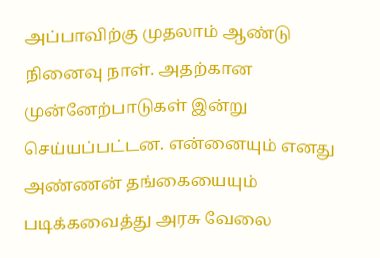அப்பாவிற்கு முதலாம் ஆண்டு நினைவு நாள். அதற்கான முன்னேற்பாடுகள் இன்று செய்யப்பட்டன. என்னையும் எனது அண்ணன் தங்கையையும் படிக்கவைத்து அரசு வேலை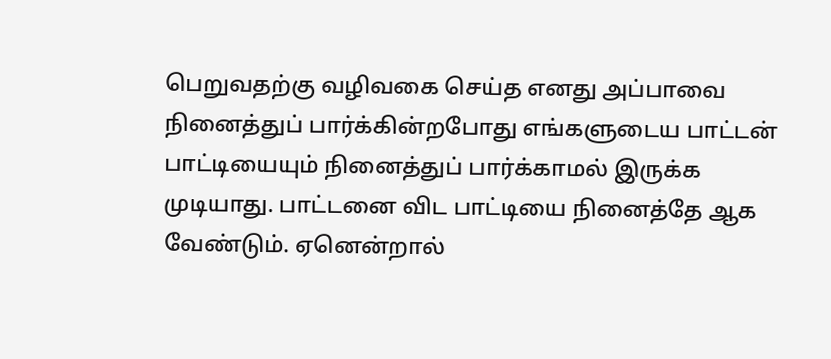பெறுவதற்கு வழிவகை செய்த எனது அப்பாவை நினைத்துப் பார்க்கின்றபோது எங்களுடைய பாட்டன் பாட்டியையும் நினைத்துப் பார்க்காமல் இருக்க முடியாது. பாட்டனை விட பாட்டியை நினைத்தே ஆக வேண்டும். ஏனென்றால்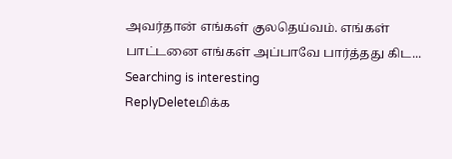அவர்தான் எங்கள் குலதெய்வம். எங்கள் பாட்டனை எங்கள் அப்பாவே பார்த்தது கிட...
Searching is interesting
ReplyDeleteமிக்க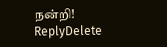நன்றி!
ReplyDelete